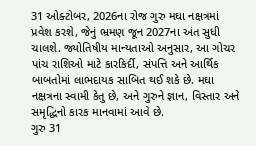31 ઓક્ટોબર, 2026ના રોજ ગુરુ મઘા નક્ષત્રમાં પ્રવેશ કરશે, જેનું ભ્રમણ જૂન 2027ના અંત સુધી ચાલશે. જ્યોતિષીય માન્યતાઓ અનુસાર, આ ગોચર પાંચ રાશિઓ માટે કારકિર્દી, સંપત્તિ અને આર્થિક બાબતોમાં લાભદાયક સાબિત થઈ શકે છે. મઘા નક્ષત્રના સ્વામી કેતુ છે, અને ગુરુને જ્ઞાન, વિસ્તાર અને સમૃદ્ધિનો કારક માનવામાં આવે છે.
ગુરુ 31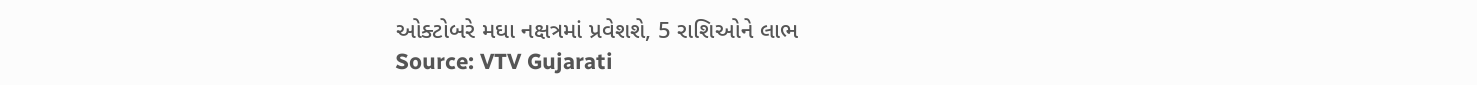ઓક્ટોબરે મઘા નક્ષત્રમાં પ્રવેશશે, 5 રાશિઓને લાભ
Source: VTV Gujarati